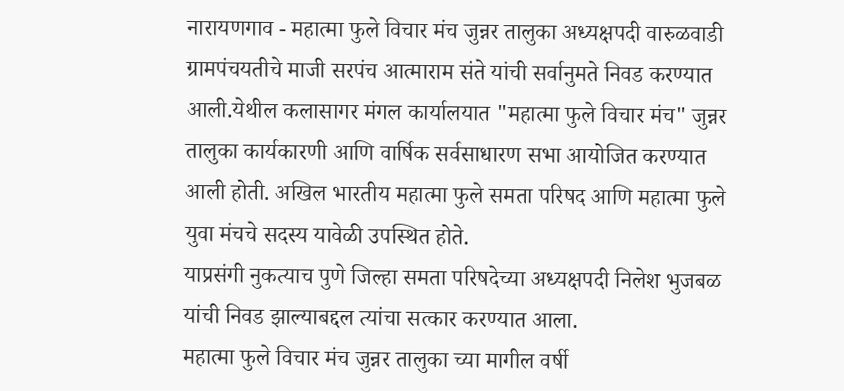नारायणगाव - महात्मा फुले विचार मंच जुन्नर तालुका अध्यक्षपदी वारुळवाडी ग्रामपंचयतीचे माजी सरपंच आत्माराम संते यांची सर्वानुमते निवड करण्यात आली.येथील कलासागर मंगल कार्यालयात "महात्मा फुले विचार मंच" जुन्नर तालुका कार्यकारणी आणि वार्षिक सर्वसाधारण सभा आयोजित करण्यात आली होती. अखिल भारतीय महात्मा फुले समता परिषद आणि महात्मा फुले युवा मंचचे सदस्य यावेळी उपस्थित होते.
याप्रसंगी नुकत्याच पुणे जिल्हा समता परिषदेच्या अध्यक्षपदी निलेश भुजबळ यांची निवड झाल्याबद्दल त्यांचा सत्कार करण्यात आला.
महात्मा फुले विचार मंच जुन्नर तालुका च्या मागील वर्षी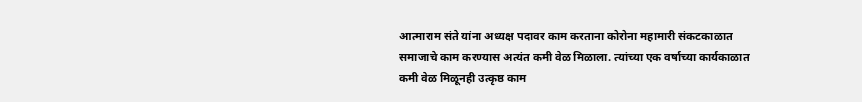आत्माराम संते यांना अध्यक्ष पदावर काम करताना कोरोना महामारी संकटकाळात समाजाचे काम करण्यास अत्यंत कमी वेळ मिळाला. त्यांच्या एक वर्षाच्या कार्यकाळात कमी वेळ मिळूनही उत्कृष्ठ काम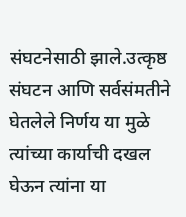संघटनेसाठी झाले.उत्कृष्ठ संघटन आणि सर्वसंमतीने घेतलेले निर्णय या मुळे त्यांच्या कार्याची दखल घेऊन त्यांना या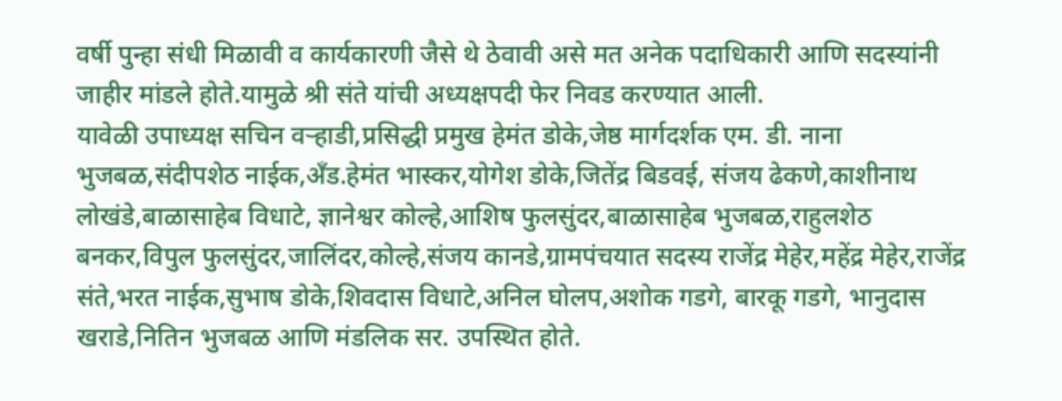वर्षी पुन्हा संधी मिळावी व कार्यकारणी जैसे थे ठेवावी असे मत अनेक पदाधिकारी आणि सदस्यांनी जाहीर मांडले होते.यामुळे श्री संते यांची अध्यक्षपदी फेर निवड करण्यात आली.
यावेळी उपाध्यक्ष सचिन वऱ्हाडी,प्रसिद्धी प्रमुख हेमंत डोके,जेष्ठ मार्गदर्शक एम. डी. नाना भुजबळ,संदीपशेठ नाईक,अँड.हेमंत भास्कर,योगेश डोके,जितेंद्र बिडवई, संजय ढेकणे,काशीनाथ लोखंडे,बाळासाहेब विधाटे, ज्ञानेश्वर कोल्हे,आशिष फुलसुंदर,बाळासाहेब भुजबळ,राहुलशेठ बनकर,विपुल फुलसुंदर,जालिंदर,कोल्हे,संजय कानडे,ग्रामपंचयात सदस्य राजेंद्र मेहेर,महेंद्र मेहेर,राजेंद्र संते,भरत नाईक,सुभाष डोके,शिवदास विधाटे,अनिल घोलप,अशोक गडगे, बारकू गडगे, भानुदास खराडे,नितिन भुजबळ आणि मंडलिक सर. उपस्थित होते.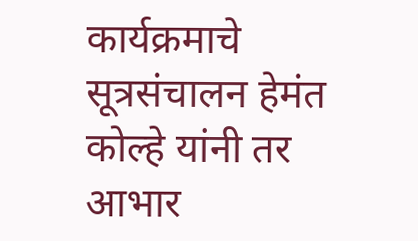कार्यक्रमाचे सूत्रसंचालन हेमंत कोल्हे यांनी तर आभार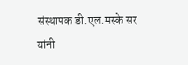संस्थापक डी.एल.मस्के सर यांनी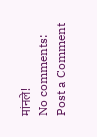मांनले!
No comments:
Post a Comment